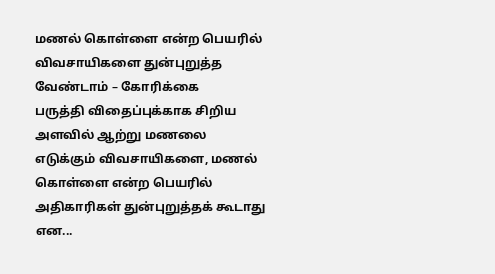மணல் கொள்ளை என்ற பெயரில் விவசாயிகளை துன்புறுத்த வேண்டாம் – கோரிக்கை
பருத்தி விதைப்புக்காக சிறிய அளவில் ஆற்று மணலை எடுக்கும் விவசாயிகளை, மணல் கொள்ளை என்ற பெயரில் அதிகாரிகள் துன்புறுத்தக் கூடாது என...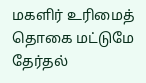மகளிர் உரிமைத் தொகை மட்டுமே தேர்தல்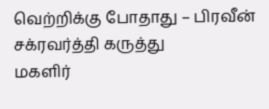வெற்றிக்கு போதாது – பிரவீன் சக்ரவர்த்தி கருத்து
மகளிர்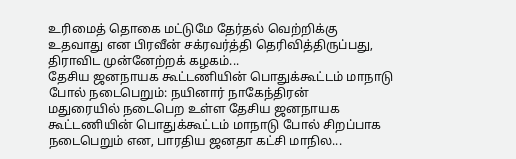உரிமைத் தொகை மட்டுமே தேர்தல் வெற்றிக்கு உதவாது என பிரவீன் சக்ரவர்த்தி தெரிவித்திருப்பது, திராவிட முன்னேற்றக் கழகம்...
தேசிய ஜனநாயக கூட்டணியின் பொதுக்கூட்டம் மாநாடு போல் நடைபெறும்: நயினார் நாகேந்திரன்
மதுரையில் நடைபெற உள்ள தேசிய ஜனநாயக கூட்டணியின் பொதுக்கூட்டம் மாநாடு போல் சிறப்பாக நடைபெறும் என, பாரதிய ஜனதா கட்சி மாநில...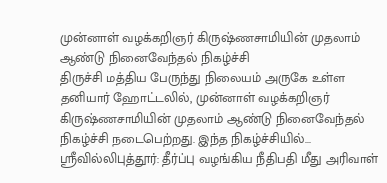முன்னாள் வழக்கறிஞர் கிருஷ்ணசாமியின் முதலாம் ஆண்டு நினைவேந்தல் நிகழ்ச்சி
திருச்சி மத்திய பேருந்து நிலையம் அருகே உள்ள தனியார் ஹோட்டலில், முன்னாள் வழக்கறிஞர் கிருஷ்ணசாமியின் முதலாம் ஆண்டு நினைவேந்தல் நிகழ்ச்சி நடைபெற்றது. இந்த நிகழ்ச்சியில்...
ஸ்ரீவில்லிபுத்தூர்: தீர்ப்பு வழங்கிய நீதிபதி மீது அரிவாள்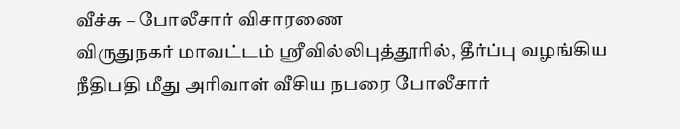வீச்சு – போலீசார் விசாரணை
விருதுநகர் மாவட்டம் ஸ்ரீவில்லிபுத்தூரில், தீர்ப்பு வழங்கிய நீதிபதி மீது அரிவாள் வீசிய நபரை போலீசார்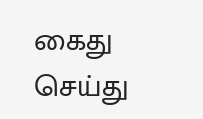கைது செய்து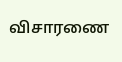விசாரணை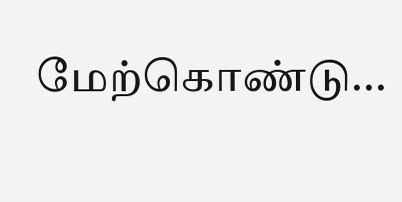மேற்கொண்டு...